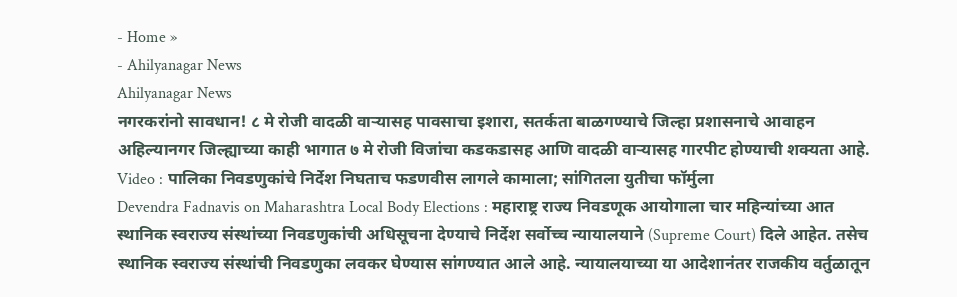- Home »
- Ahilyanagar News
Ahilyanagar News
नगरकरांनो सावधान! ८ मे रोजी वादळी वाऱ्यासह पावसाचा इशारा, सतर्कता बाळगण्याचे जिल्हा प्रशासनाचे आवाहन
अहिल्यानगर जिल्ह्याच्या काही भागात ७ मे रोजी विजांचा कडकडासह आणि वादळी वाऱ्यासह गारपीट होण्याची शक्यता आहे.
Video : पालिका निवडणुकांचे निर्देश निघताच फडणवीस लागले कामाला; सांगितला युतीचा फॉर्मुला
Devendra Fadnavis on Maharashtra Local Body Elections : महाराष्ट्र राज्य निवडणूक आयोगाला चार महिन्यांच्या आत स्थानिक स्वराज्य संस्थांच्या निवडणुकांची अधिसूचना देण्याचे निर्देश सर्वोच्च न्यायालयाने (Supreme Court) दिले आहेत. तसेच स्थानिक स्वराज्य संस्थांची निवडणुका लवकर घेण्यास सांगण्यात आले आहे. न्यायालयाच्या या आदेशानंतर राजकीय वर्तुळातून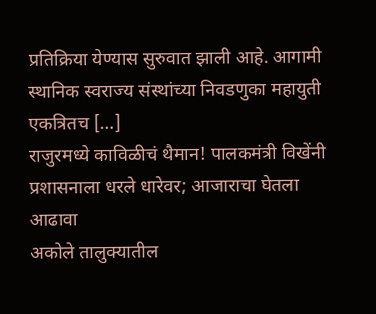प्रतिक्रिया येण्यास सुरुवात झाली आहे. आगामी स्थानिक स्वराज्य संस्थांच्या निवडणुका महायुती एकत्रितच […]
राजुरमध्ये काविळीचं थैमान! पालकमंत्री विखेंनी प्रशासनाला धरले धारेवर; आजाराचा घेतला आढावा
अकोले तालुक्यातील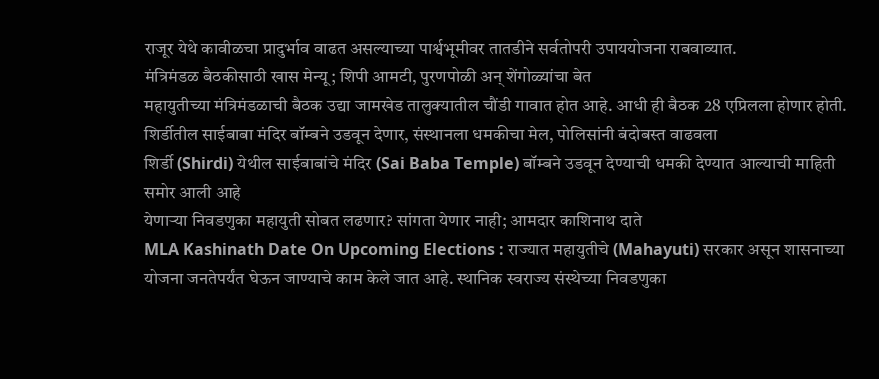राजूर येथे कावीळचा प्रादुर्भाव वाढत असल्याच्या पार्श्वभूमीवर तातडीने सर्वतोपरी उपाययोजना राबवाव्यात.
मंत्रिमंडळ बैठकीसाठी खास मेन्यू; शिपी आमटी, पुरणपोळी अन् शेंगोळ्यांचा बेत
महायुतीच्या मंत्रिमंडळाची बैठक उद्या जामखेड तालुक्यातील चौंडी गावात होत आहे. आधी ही बैठक 28 एप्रिलला होणार होती.
शिर्डीतील साईबाबा मंदिर बॉम्बने उडवून देणार, संस्थानला धमकीचा मेल, पोलिसांनी बंदोबस्त वाढवला
शिर्डी (Shirdi) येथील साईबाबांचे मंदिर (Sai Baba Temple) बॉम्बने उडवून देण्याची धमकी देण्यात आल्याची माहिती समोर आली आहे
येणाऱ्या निवडणुका महायुती सोबत लढणार? सांगता येणार नाही; आमदार काशिनाथ दाते
MLA Kashinath Date On Upcoming Elections : राज्यात महायुतीचे (Mahayuti) सरकार असून शासनाच्या योजना जनतेपर्यंत घेऊन जाण्याचे काम केले जात आहे. स्थानिक स्वराज्य संस्थेच्या निवडणुका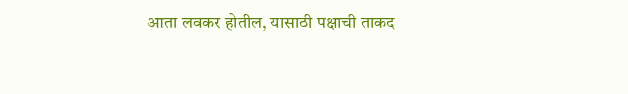आता लवकर होतील, यासाठी पक्षाची ताकद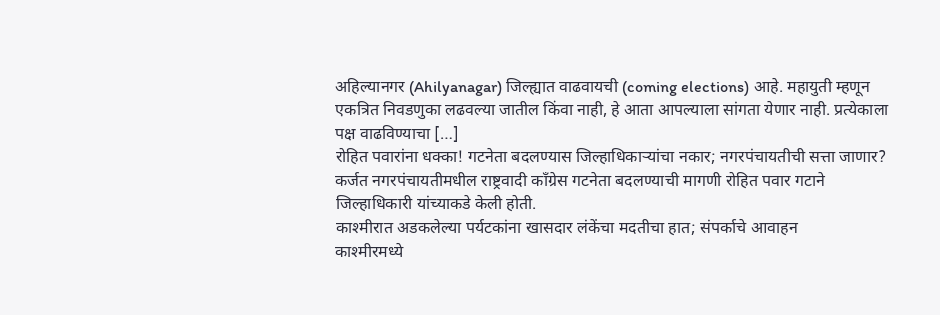अहिल्यानगर (Ahilyanagar) जिल्ह्यात वाढवायची (coming elections) आहे. महायुती म्हणून एकत्रित निवडणुका लढवल्या जातील किंवा नाही, हे आता आपल्याला सांगता येणार नाही. प्रत्येकाला पक्ष वाढविण्याचा […]
रोहित पवारांना धक्का! गटनेता बदलण्यास जिल्हाधिकाऱ्यांचा नकार; नगरपंचायतीची सत्ता जाणार?
कर्जत नगरपंचायतीमधील राष्ट्रवादी काँग्रेस गटनेता बदलण्याची मागणी रोहित पवार गटाने जिल्हाधिकारी यांच्याकडे केली होती.
काश्मीरात अडकलेल्या पर्यटकांना खासदार लंकेंचा मदतीचा हात; संपर्काचे आवाहन
काश्मीरमध्ये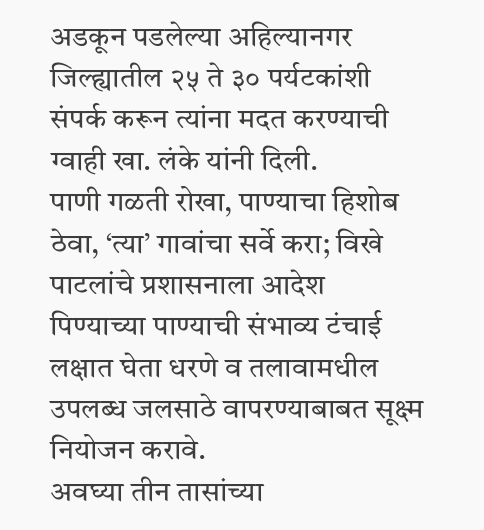अडकून पडलेल्या अहिल्यानगर जिल्ह्यातील २५ ते ३० पर्यटकांशी संपर्क करून त्यांना मदत करण्याची ग्वाही खा. लंके यांनी दिली.
पाणी गळती रोखा, पाण्याचा हिशोब ठेवा, ‘त्या’ गावांचा सर्वे करा; विखे पाटलांचे प्रशासनाला आदेश
पिण्याच्या पाण्याची संभाव्य टंचाई लक्षात घेता धरणे व तलावामधील उपलब्ध जलसाठे वापरण्याबाबत सूक्ष्म नियोजन करावे.
अवघ्या तीन तासांच्या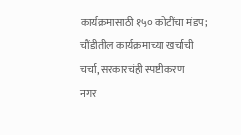कार्यक्रमासाठी १५० कोटींचा मंडप; चौंडीतील कार्यक्रमाच्या खर्चाची चर्चा, सरकारचंही स्पष्टीकरण
नगर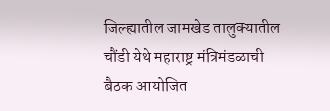जिल्ह्यातील जामखेड तालुक्यातील चौंडी येथे महाराष्ट्र मंत्रिमंडळाची बैठक आयोजित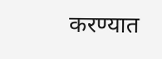करण्यात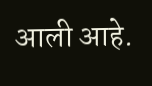आली आहे.